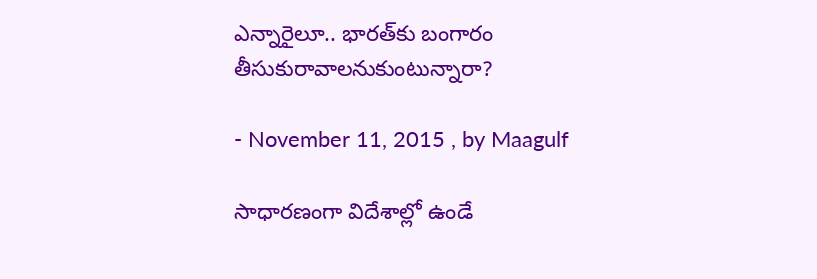ఎన్నారైలూ.. భారత్‌కు బంగారం తీసుకురావాలనుకుంటున్నారా?

- November 11, 2015 , by Maagulf

సాధారణంగా విదేశాల్లో ఉండే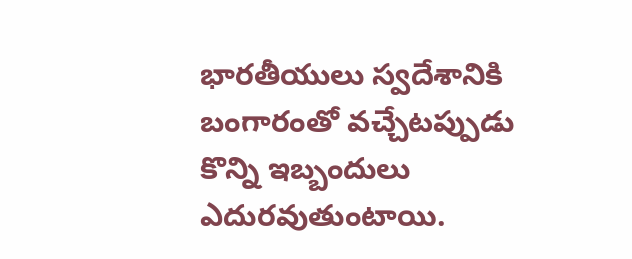భారతీయులు స్వదేశానికి బంగారంతో వచ్చేటప్పుడు కొన్ని ఇబ్బందులు ఎదురవుతుంటాయి.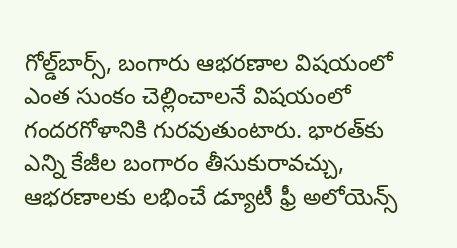గోల్డ్‌బార్స్‌, బంగారు ఆభరణాల విషయంలో ఎంత సుంకం చెల్లించాలనే విషయంలో గందరగోళానికి గురవుతుంటారు. భారత్‌కు ఎన్ని కేజీల బంగారం తీసుకురావచ్చు, ఆభరణాలకు లభించే డ్యూటీ ఫ్రీ అలోయెన్స్‌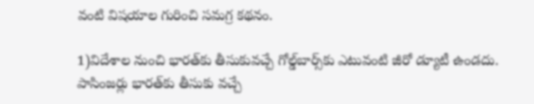వంటి విషయాల గురించి సమగ్ర కథనం.

1)విదేశాల నుంచి భారత్‌కు తీసుకువచ్చే గోల్డ్‌బార్స్‌కు ఎటువంటి జీరో డ్యూటీ ఉండదు. పాసింజర్లు భారత్‌కు తీసుకు వచ్చే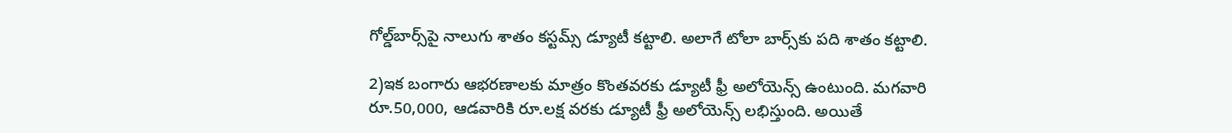గోల్డ్‌బార్స్‌పై నాలుగు శాతం కస్టమ్స్‌ డ్యూటీ కట్టాలి. అలాగే టోలా బార్స్‌కు పది శాతం కట్టాలి.

2)ఇక బంగారు ఆభరణాలకు మాత్రం కొంతవరకు డ్యూటీ ఫ్రీ అలోయెన్స్‌ ఉంటుంది. మగవారి రూ.50,000, ఆడవారికి రూ.లక్ష వరకు డ్యూటీ ఫ్రీ అలోయెన్స్‌ లభిస్తుంది. అయితే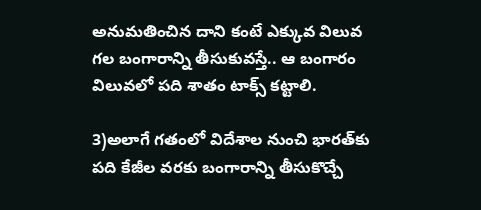అనుమతించిన దాని కంటే ఎక్కువ విలువ గల బంగారాన్ని తీసుకువస్తే.. ఆ బంగారం విలువలో పది శాతం టాక్స్‌ కట్టాలి.

3)అలాగే గతంలో విదేశాల నుంచి భారత్‌కు పది కేజీల వరకు బంగారాన్ని తీసుకొచ్చే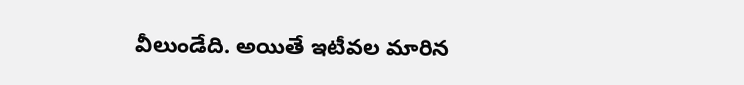వీలుండేది. అయితే ఇటీవల మారిన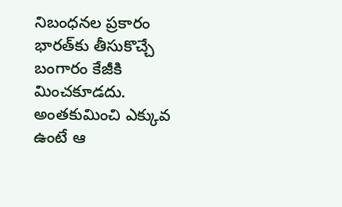నిబంధనల ప్రకారం భారత్‌కు తీసుకొచ్చే బంగారం కేజీకి మించకూడదు. అంతకుమించి ఎక్కువ ఉంటే ఆ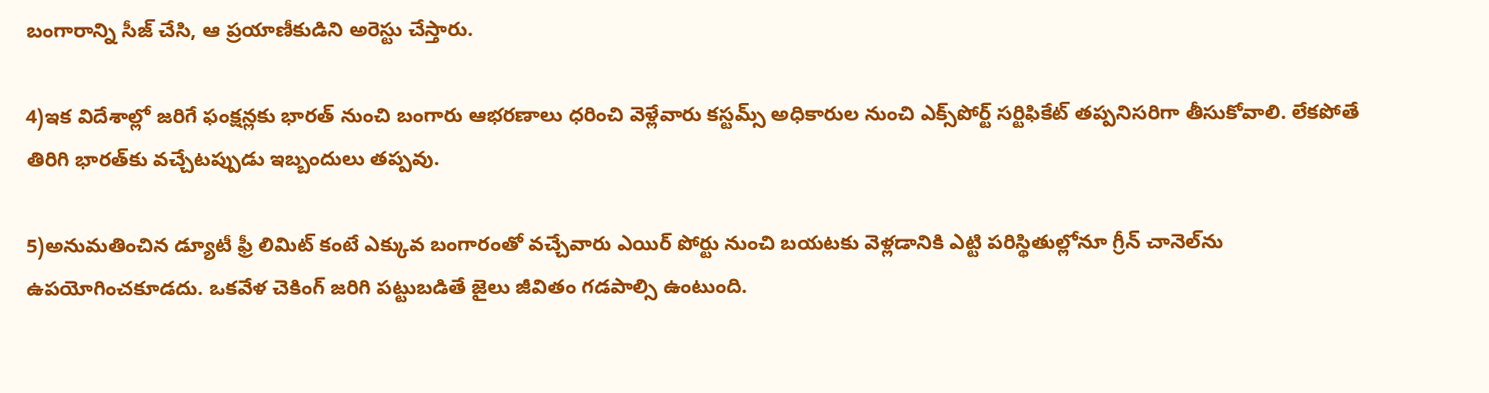బంగారాన్ని సీజ్‌ చేసి, ఆ ప్రయాణీకుడిని అరెస్టు చేస్తారు.

4)ఇక విదేశాల్లో జరిగే ఫంక్షన్లకు భారత్‌ నుంచి బంగారు ఆభరణాలు ధరించి వెళ్లేవారు కస్టమ్స్‌ అధికారుల నుంచి ఎక్స్‌పోర్ట్‌ సర్టిఫికేట్‌ తప్పనిసరిగా తీసుకోవాలి. లేకపోతే తిరిగి భారత్‌కు వచ్చేటప్పుడు ఇబ్బందులు తప్పవు.

5)అనుమతించిన డ్యూటీ ఫ్రీ లిమిట్‌ కంటే ఎక్కువ బంగారంతో వచ్చేవారు ఎయిర్‌ పోర్టు నుంచి బయటకు వెళ్లడానికి ఎట్టి పరిస్థితుల్లోనూ గ్రీన్‌ చానెల్‌ను ఉపయోగించకూడదు. ఒకవేళ చెకింగ్‌ జరిగి పట్టుబడితే జైలు జీవితం గడపాల్సి ఉంటుంది.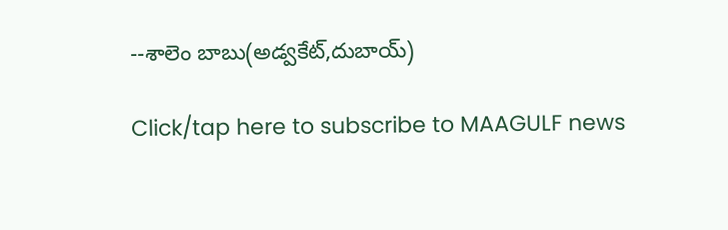--శాలెం బాబు(అడ్వకేట్,దుబాయ్)

Click/tap here to subscribe to MAAGULF news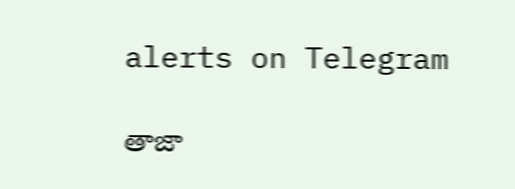alerts on Telegram

తాజా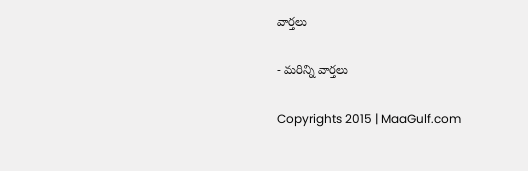వార్తలు

- మరిన్ని వార్తలు

Copyrights 2015 | MaaGulf.com